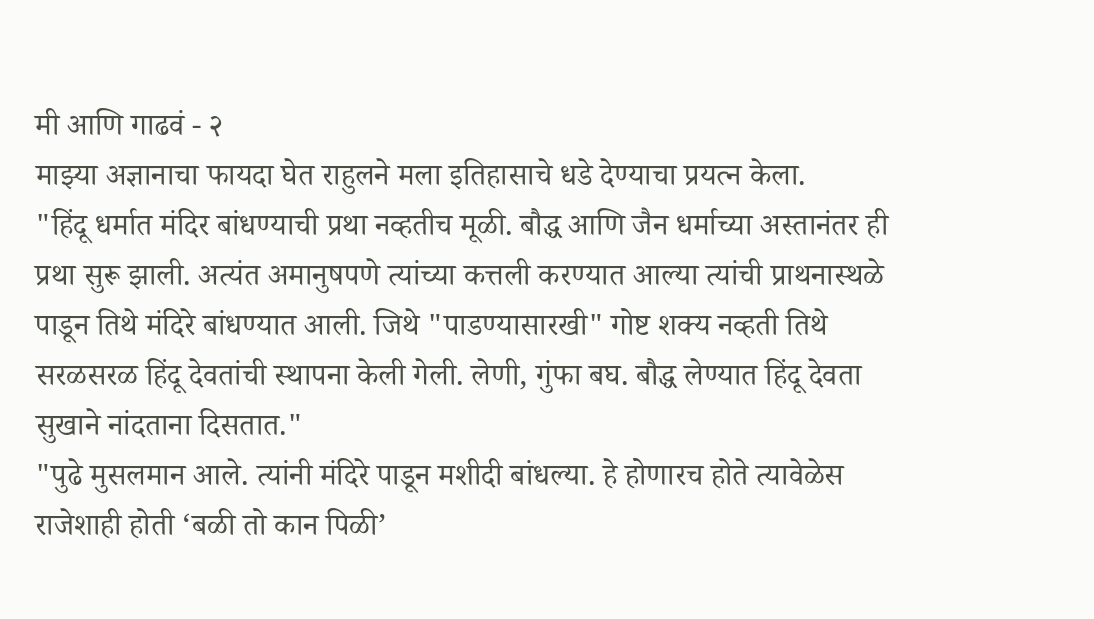मी आणि गाढवं - २
माझ्या अज्ञानाचा फायदा घेत राहुलने मला इतिहासाचे धडे देण्याचा प्रयत्न केला.
"हिंदू धर्मात मंदिर बांधण्याची प्रथा नव्हतीच मूळी. बौद्ध आणि जैन धर्माच्या अस्तानंतर ही प्रथा सुरू झाली. अत्यंत अमानुषपणे त्यांच्या कत्तली करण्यात आल्या त्यांची प्राथनास्थळे पाडून तिथे मंदिरे बांधण्यात आली. जिथे "पाडण्यासारखी" गोष्ट शक्य नव्हती तिथे सरळसरळ हिंदू देवतांची स्थापना केली गेली. लेणी, गुंफा बघ. बौद्ध लेण्यात हिंदू देवता सुखाने नांदताना दिसतात."
"पुढे मुसलमान आले. त्यांनी मंदिरे पाडून मशीदी बांधल्या. हे होणारच होते त्यावेळेस राजेशाही होती ‘बळी तो कान पिळी’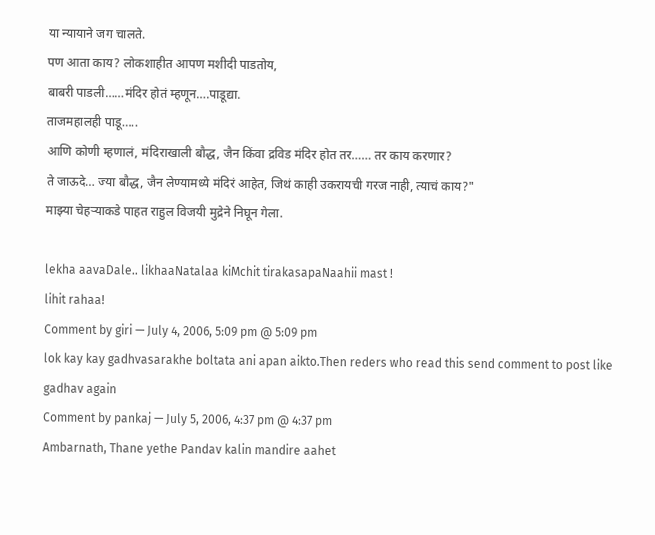या न्यायाने जग चालते.
पण आता काय? लोकशाहीत आपण मशीदी पाडतोय,
बाबरी पाडली……मंदिर होतं म्हणून….पाडूद्या.
ताजमहालही पाडू…..
आणि कोणी म्हणालं, मंदिराखाली बौद्ध, जैन किंवा द्रविड मंदिर होत तर…… तर काय करणार?
ते जाऊदे… ज्या बौद्ध, जैन लेण्यामध्ये मंदिरं आहेत, जिथं काही उकरायची गरज नाही, त्याचं काय?"
माझ्या चेहऱ्याकडे पाहत राहुल विजयी मुद्रेने निघून गेला.

lekha aavaDale.. likhaaNatalaa kiMchit tirakasapaNaahii mast !
lihit rahaa!
Comment by giri — July 4, 2006, 5:09 pm @ 5:09 pm
lok kay kay gadhvasarakhe boltata ani apan aikto.Then reders who read this send comment to post like gadhav again
Comment by pankaj — July 5, 2006, 4:37 pm @ 4:37 pm
Ambarnath, Thane yethe Pandav kalin mandire aahet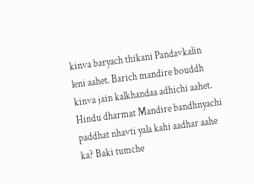kinva baryach thikani Pandavkalin leni aahet. Barich mandire bouddh kinva jain kalkhandaa adhichi aahet. Hindu dharmat Mandire bandhnyachi paddhat nhavti yala kahi aadhar aahe ka? Baki tumche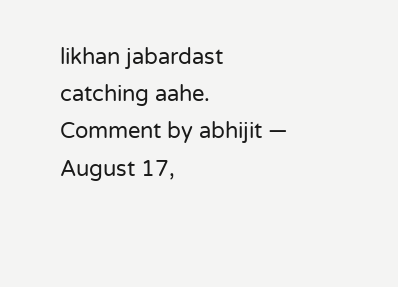likhan jabardast catching aahe.
Comment by abhijit — August 17,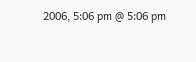2006, 5:06 pm @ 5:06 pm